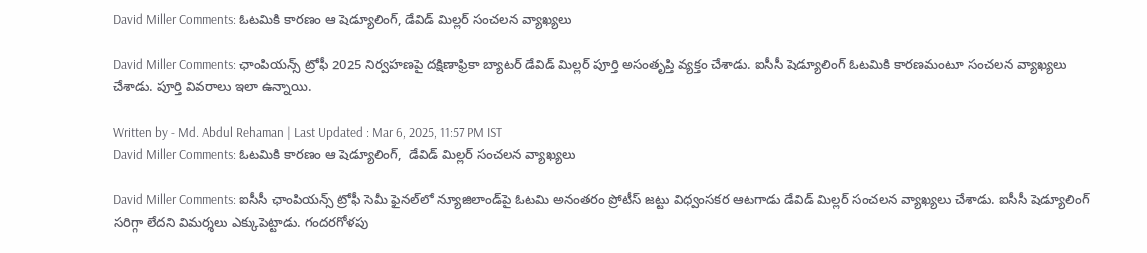David Miller Comments: ఓటమికి కారణం ఆ షెడ్యూలింగ్, డేవిడ్ మిల్లర్ సంచలన వ్యాఖ్యలు

David Miller Comments: ఛాంపియన్స్ ట్రోఫీ 2025 నిర్వహణపై దక్షిణాఫ్రికా బ్యాటర్ డేవిడ్ మిల్లర్ పూర్తి అసంతృప్తి వ్యక్తం చేశాడు. ఐసీసీ షెడ్యూలింగ్ ఓటమికి కారణమంటూ సంచలన వ్యాఖ్యలు చేశాడు. పూర్తి వివరాలు ఇలా ఉన్నాయి.

Written by - Md. Abdul Rehaman | Last Updated : Mar 6, 2025, 11:57 PM IST
David Miller Comments: ఓటమికి కారణం ఆ షెడ్యూలింగ్,  డేవిడ్ మిల్లర్ సంచలన వ్యాఖ్యలు

David Miller Comments: ఐసీసీ ఛాంపియన్స్ ట్రోఫీ సెమీ ఫైనల్‌లో న్యూజిలాండ్‌పై ఓటమి అనంతరం ప్రోటీస్ జట్టు విధ్వంసకర ఆటగాడు డేవిడ్ మిల్లర్ సంచలన వ్యాఖ్యలు చేశాడు. ఐసీసీ షెడ్యూలింగ్ సరిగ్గా లేదని విమర్శలు ఎక్కుపెట్టాడు. గందరగోళపు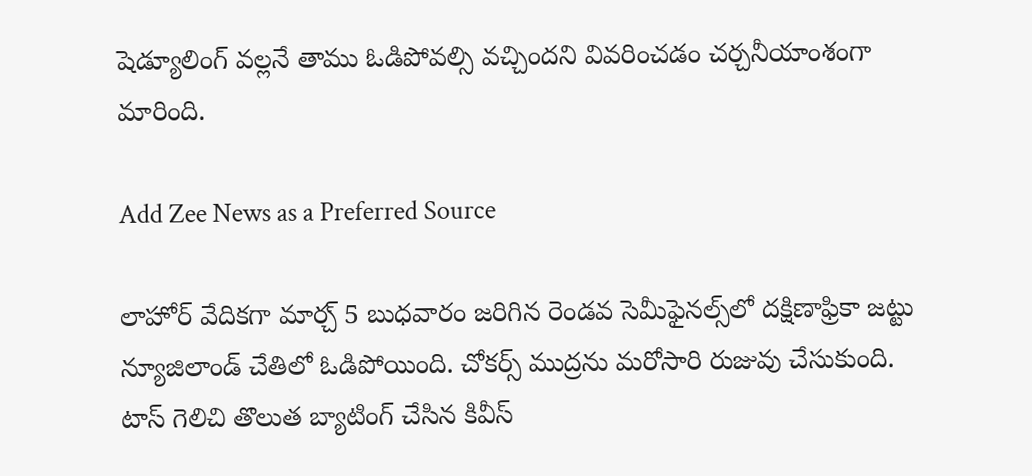షెడ్యూలింగ్ వల్లనే తాము ఓడిపోవల్సి వచ్చిందని వివరించడం చర్చనీయాంశంగా మారింది.

Add Zee News as a Preferred Source

లాహోర్ వేదికగా మార్చ్ 5 బుధవారం జరిగిన రెండవ సెమీఫైనల్స్‌లో దక్షిణాఫ్రికా జట్టు న్యూజిలాండ్ చేతిలో ఓడిపోయింది. చోకర్స్ ముద్రను మరోసారి రుజువు చేసుకుంది. టాస్ గెలిచి తొలుత బ్యాటింగ్ చేసిన కివీస్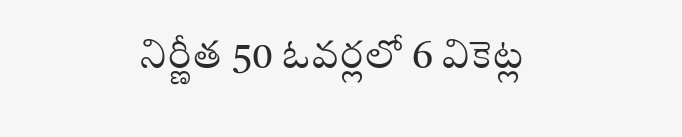నిర్ణీత 50 ఓవర్లలో 6 వికెట్ల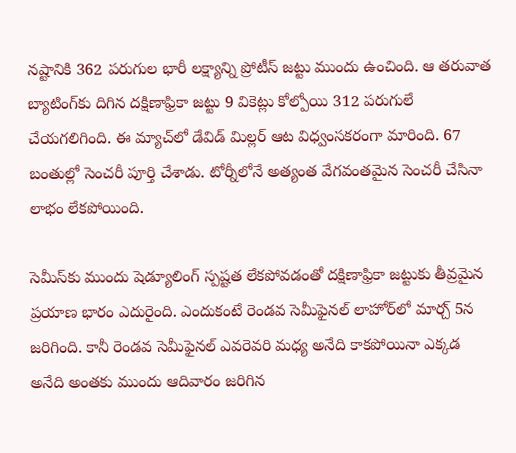నష్టానికి 362 పరుగుల భారీ లక్ష్యాన్ని ప్రోటీస్ జట్టు ముందు ఉంచింది. ఆ తరువాత బ్యాటింగ్‌కు దిగిన దక్షిణాఫ్రికా జట్టు 9 వికెట్లు కోల్పోయి 312 పరుగులే చేయగలిగింది. ఈ మ్యాచ్‌లో డేవిడ్ మిల్లర్ ఆట విధ్వంసకరంగా మారింది. 67 బంతుల్లో సెంచరీ పూర్తి చేశాడు. టోర్నీలోనే అత్యంత వేగవంతమైన సెంచరీ చేసినా లాభం లేకపోయింది.

సెమీస్‌కు ముందు షెడ్యూలింగ్ స్పష్టత లేకపోవడంతో దక్షిణాఫ్రికా జట్టుకు తీవ్రమైన ప్రయాణ భారం ఎదురైంది. ఎందుకంటే రెండవ సెమీఫైనల్ లాహోర్‌‌లో మార్చ్ 5న జరిగింది. కానీ రెండవ సెమీఫైనల్ ఎవరెవరి మధ్య అనేది కాకపోయినా ఎక్కడ అనేది అంతకు ముందు ఆదివారం జరిగిన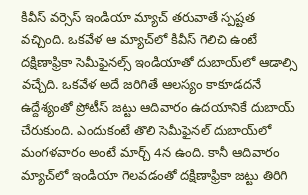కివీస్ వర్సెస్ ఇండియా మ్యాచ్ తరువాతే స్పష్టత వచ్చింది. ఒకవేళ ఆ మ్యాచ్‌లో కివీస్ గెలిచి ఉంటే దక్షిణాఫ్రికా సెమీఫైనల్స్ ఇండియాతో దుబాయ్‌లో ఆడాల్సి వచ్చేది. ఒకవేళ అదే జరిగితే ఆలస్యం కాకూడదనే ఉద్దేశ్యంతో ప్రోటీస్ జట్టు ఆదివారం ఉదయానికే దుబాయ్ చేరుకుంది. ఎందుకంటే తొలి సెమీఫైనల్ దుబాయ్‌లో మంగళవారం అంటే మార్చ్ 4న ఉంది. కానీ ఆదివారం మ్యాచ్‌లో ఇండియా గెలవడంతో దక్షిణాఫ్రికా జట్టు తిరిగి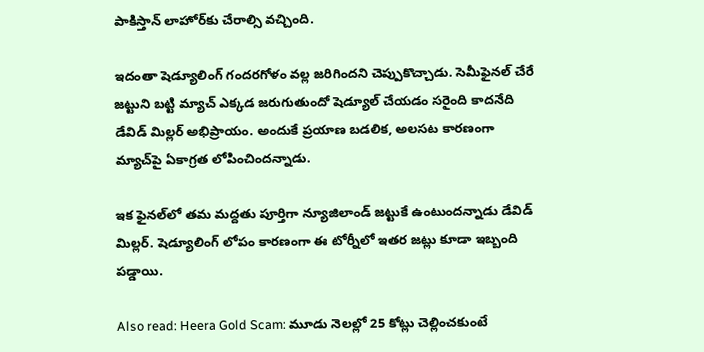పాకిస్తాన్ లాహోర్‌కు చేరాల్సి వచ్చింది.

ఇదంతా షెడ్యూలింగ్ గందరగోళం వల్ల జరిగిందని చెప్పుకొచ్చాడు. సెమీఫైనల్ చేరే జట్టుని బట్టి మ్యాచ్ ఎక్కడ జరుగుతుందో షెడ్యూల్ చేయడం సరైంది కాదనేది డేవిడ్ మిల్లర్ అభిప్రాయం. అందుకే ప్రయాణ బడలిక, అలసట కారణంగా మ్యాచ్‌పై ఏకాగ్రత లోపించిందన్నాడు.

ఇక ఫైనల్‌లో తమ మద్దతు పూర్తిగా న్యూజిలాండ్ జట్టుకే ఉంటుందన్నాడు డేవిడ్ మిల్లర్. షెడ్యూలింగ్ లోపం కారణంగా ఈ టోర్నీలో ఇతర జట్లు కూడా ఇబ్బంది పడ్డాయి.

Also read: Heera Gold Scam: మూడు నెలల్లో 25 కోట్లు చెల్లించకుంటే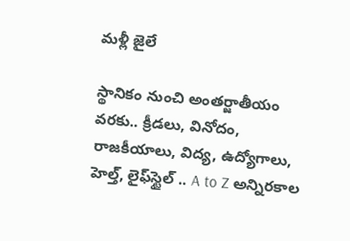మళ్లీ జైలే

స్థానికం నుంచి అంతర్జాతీయం వరకు.. క్రీడలు, వినోదం, రాజకీయాలు, విద్య, ఉద్యోగాలు, హెల్త్, లైఫ్‌స్టైల్ .. A to Z అన్నిరకాల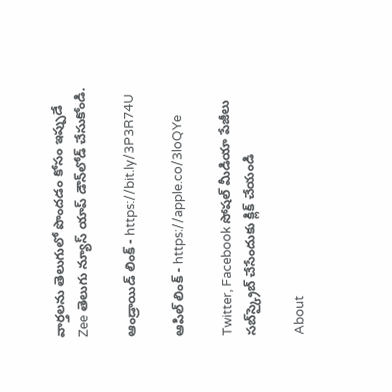వార్తలను తెలుగులో పొందడం కోసం ఇప్పుడే Zee తెలుగు న్యూస్ యాప్ డౌన్‌లోడ్ చేసుకోండి.

ఆండ్రాయిడ్ లింక్ - https://bit.ly/3P3R74U

ఆపిల్ లింక్ - https://apple.co/3loQYe

Twitter, Facebook సోషల్ మీడియా పేజీలు సబ్‌స్క్రైబ్ చేసేందుకు క్లిక్ చేయండి

About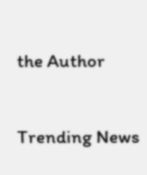the Author

Trending News